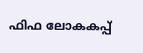ഫിഫ ലോകകപ്പ്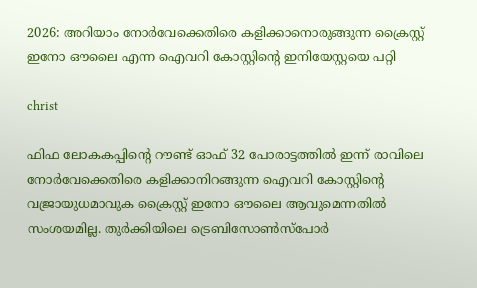2026: അറിയാം നോർവേക്കെതിരെ കളിക്കാനൊരുങ്ങുന്ന ക്രൈസ്റ്റ് ഇനോ ഔലൈ എന്ന ഐവറി കോസ്റ്റിന്റെ ഇനിയേസ്റ്റയെ പറ്റി

christ

ഫിഫ ലോകകപ്പിന്റെ റൗണ്ട് ഓഫ് 32 പോരാട്ടത്തിൽ ഇന്ന് രാവിലെ നോർവേക്കെതിരെ കളിക്കാനിറങ്ങുന്ന ഐവറി കോസ്റ്റിന്റെ വജ്രായുധമാവുക ക്രൈസ്റ്റ് ഇനോ ഔലൈ ആവുമെന്നതിൽ സംശയമില്ല. തുർക്കിയിലെ ട്രെബിസോൺസ്പോർ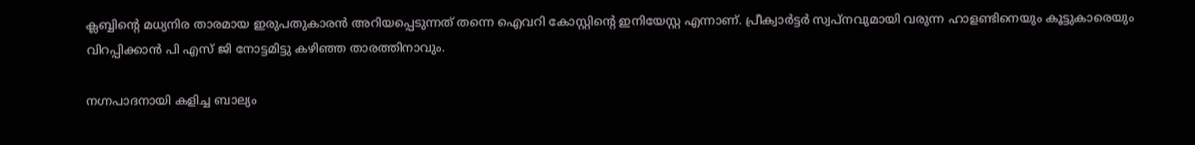ക്ലബ്ബിന്റെ മധ്യനിര താരമായ ഇരുപതുകാരൻ അറിയപ്പെടുന്നത് തന്നെ ഐവറി കോസ്റ്റിന്റെ ഇനിയേസ്റ്റ എന്നാണ്. പ്രീക്വാർട്ടർ സ്വപ്നവുമായി വരുന്ന ഹാളണ്ടിനെയും കൂട്ടുകാരെയും വിറപ്പിക്കാൻ പി എസ് ജി നോട്ടമിട്ടു കഴിഞ്ഞ താരത്തിനാവും.

നഗ്നപാദനായി കളിച്ച ബാല്യം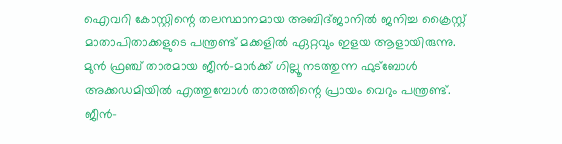ഐവറി കോസ്റ്റിന്റെ തലസ്ഥാനമായ അബിദ്ജാനിൽ ജനിച്ച ക്രൈസ്റ്റ് മാതാപിതാക്കളുടെ പന്ത്രണ്ട് മക്കളിൽ ഏറ്റവും ഇളയ ആളായിരുന്നു. മുൻ ഫ്രഞ്ച് താരമായ ജീൻ-മാർക്ക് ഗില്ലൂ നടത്തുന്ന ഫുട്ബോൾ അക്കഡമിയിൽ എത്തുമ്പോൾ താരത്തിന്റെ പ്രായം വെറും പന്ത്രണ്ട്. ജീൻ-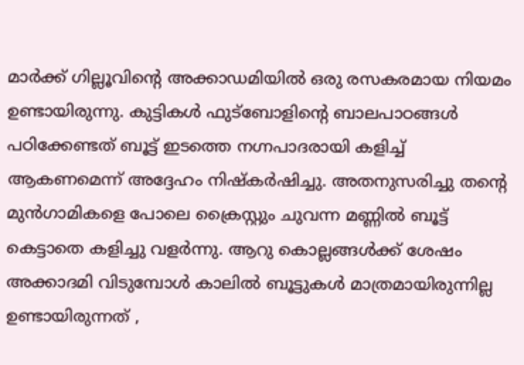മാർക്ക് ഗില്ലൂവിന്റെ അക്കാഡമിയിൽ ഒരു രസകരമായ നിയമം ഉണ്ടായിരുന്നു. കുട്ടികൾ ഫുട്ബോളിന്റെ ബാലപാഠങ്ങൾ പഠിക്കേണ്ടത് ബൂട്ട് ഇടത്തെ നഗ്നപാദരായി കളിച്ച് ആകണമെന്ന് അദ്ദേഹം നിഷ്കർഷിച്ചു. അതനുസരിച്ചു തന്റെ മുൻഗാമികളെ പോലെ ക്രൈസ്റ്റും ചുവന്ന മണ്ണിൽ ബൂട്ട് കെട്ടാതെ കളിച്ചു വളർന്നു. ആറു കൊല്ലങ്ങൾക്ക് ശേഷം അക്കാദമി വിടുമ്പോൾ കാലിൽ ബൂട്ടുകൾ മാത്രമായിരുന്നില്ല ഉണ്ടായിരുന്നത് ,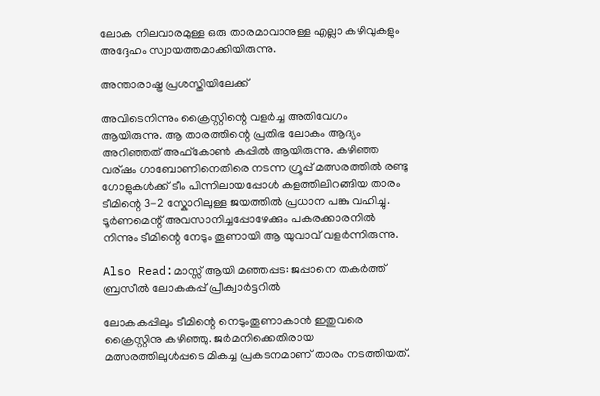ലോക നിലവാരമുള്ള ഒരു താരമാവാനുള്ള എല്ലാ കഴിവുകളും അദ്ദേഹം സ്വായത്തമാക്കിയിരുന്നു.

അന്താരാഷ്ട്ര പ്രശസ്തിയിലേക്ക്

അവിടെനിന്നും ക്രൈസ്റ്റിന്റെ വളർച്ച അതിവേഗം ആയിരുന്നു. ആ താരത്തിന്റെ പ്രതിഭ ലോകം ആദ്യം അറിഞ്ഞത് അഫ്‌കോൺ കപ്പിൽ ആയിരുന്നു. കഴിഞ്ഞ വര്ഷം ഗാബോണിനെതിരെ നടന്ന ഗ്രൂപ്പ് മത്സരത്തിൽ രണ്ടു ഗോളുകൾക്ക് ടീം പിന്നിലായപ്പോൾ കളത്തിലിറങ്ങിയ താരം ടീമിന്റെ 3-2 സ്കോറിലുള്ള ജയത്തിൽ പ്രധാന പങ്കു വഹിച്ചു. ടൂർണമെന്റ് അവസാനിച്ചപ്പോഴേക്കും പകരക്കാരനിൽ നിന്നും ടീമിന്റെ നേടും തൂണായി ആ യുവാവ് വളർന്നിരുന്നു.

Also Read:മാസ്സ് ആയി മഞ്ഞപ്പട: ജപ്പാനെ തകർത്ത് ബ്രസീൽ ലോകകപ്പ് പ്രീക്വാർട്ടറിൽ

ലോകകപ്പിലും ടീമിന്റെ നെടുംതൂണാകാൻ ഇതുവരെ ക്രൈസ്റ്റിനു കഴിഞ്ഞു. ജർമനിക്കെതിരായ മത്സരത്തിലുൾപ്പടെ മികച്ച പ്രകടനമാണ് താരം നടത്തിയത്.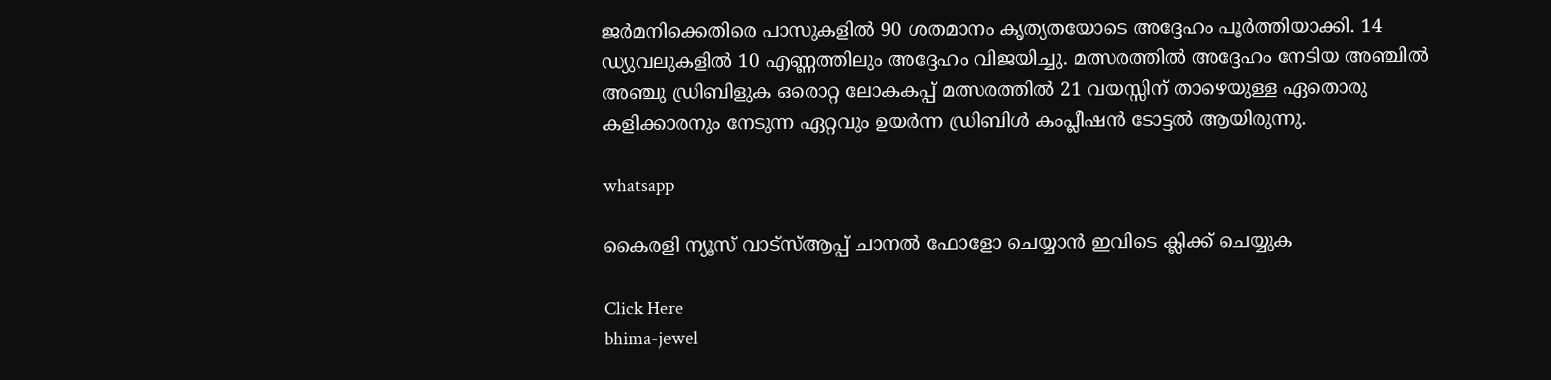ജർമനിക്കെതിരെ പാസുകളിൽ 90 ശതമാനം കൃത്യതയോടെ അദ്ദേഹം പൂർത്തിയാക്കി. 14 ഡ്യുവലുകളിൽ 10 എണ്ണത്തിലും അദ്ദേഹം വിജയിച്ചു. മത്സരത്തിൽ അദ്ദേഹം നേടിയ അഞ്ചിൽ അഞ്ചു ഡ്രിബിളുക ഒരൊറ്റ ലോകകപ്പ് മത്സരത്തിൽ 21 വയസ്സിന് താഴെയുള്ള ഏതൊരു കളിക്കാരനും നേടുന്ന ഏറ്റവും ഉയർന്ന ഡ്രിബിൾ കംപ്ലീഷൻ ടോട്ടൽ ആയിരുന്നു.

whatsapp

കൈരളി ന്യൂസ് വാട്‌സ്ആപ്പ് ചാനല്‍ ഫോളോ ചെയ്യാന്‍ ഇവിടെ ക്ലിക്ക് ചെയ്യുക

Click Here
bhima-jewel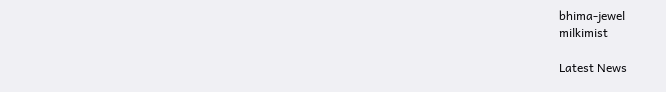bhima-jewel
milkimist

Latest News